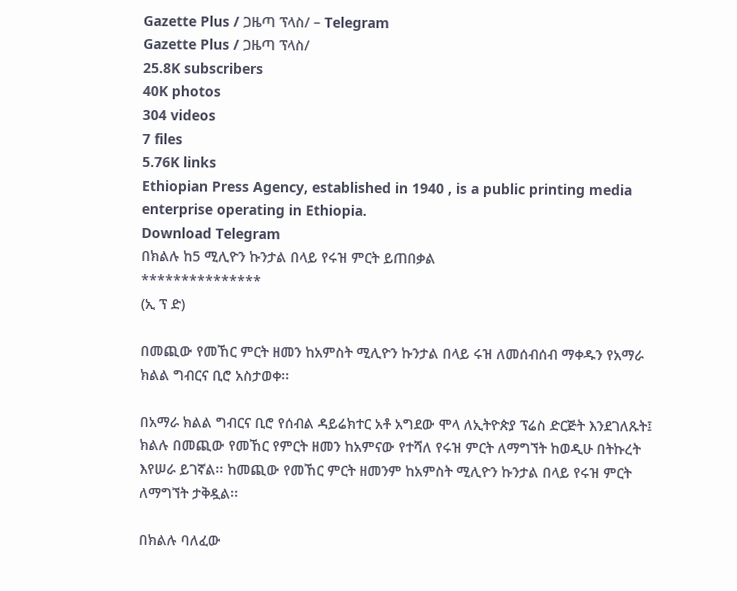Gazette Plus / ጋዜጣ ፕላስ/ – Telegram
Gazette Plus / ጋዜጣ ፕላስ/
25.8K subscribers
40K photos
304 videos
7 files
5.76K links
Ethiopian Press Agency, established in 1940 , is a public printing media enterprise operating in Ethiopia.
Download Telegram
በክልሉ ከ5 ሚሊዮን ኩንታል በላይ የሩዝ ምርት ይጠበቃል
***************
(ኢ ፕ ድ)

በመጪው የመኸር ምርት ዘመን ከአምስት ሚሊዮን ኩንታል በላይ ሩዝ ለመሰብሰብ ማቀዱን የአማራ ክልል ግብርና ቢሮ አስታወቀ፡፡

በአማራ ክልል ግብርና ቢሮ የሰብል ዳይሬክተር አቶ አግደው ሞላ ለኢትዮጵያ ፕሬስ ድርጅት እንደገለጹት፤ ክልሉ በመጪው የመኸር የምርት ዘመን ከአምናው የተሻለ የሩዝ ምርት ለማግኘት ከወዲሁ በትኩረት እየሠራ ይገኛል፡፡ ከመጪው የመኸር ምርት ዘመንም ከአምስት ሚሊዮን ኩንታል በላይ የሩዝ ምርት ለማግኘት ታቅዷል፡፡

በክልሉ ባለፈው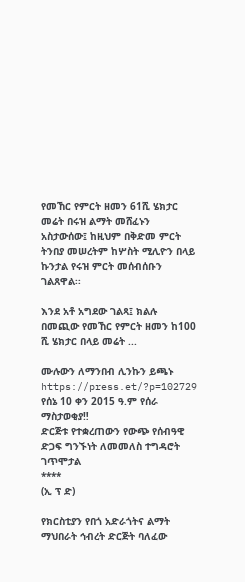የመኸር የምርት ዘመን 61ሺ ሄክታር መሬት በሩዝ ልማት መሸፈኑን አስታውሰው፤ ከዚህም በቅድመ ምርት ትንበያ መሠረትም ከሦስት ሚሊዮን በላይ ኩንታል የሩዝ ምርት መሰብሰቡን ገልጸዋል፡፡

እንደ አቶ አግደው ገልጻ፤ ክልሉ በመጪው የመኸር የምርት ዘመን ከ100 ሺ ሄክታር በላይ መሬት ...

ሙሉውን ለማንበብ ሊንኩን ይጫኑ https://press.et/?p=102729
የሰኔ 10 ቀን 2015 ዓ.ም የሰራ ማስታወቂያ‼
ድርጅቱ የተቋረጠውን የውጭ የሰብዓዊ ድጋፍ ግንኙነት ለመመለስ ተግዳሮት ገጥሞታል
****
(ኢ ፕ ድ)

የክርስቲያን የበጎ አድራጎትና ልማት ማህበራት ኅብረት ድርጅት ባለፈው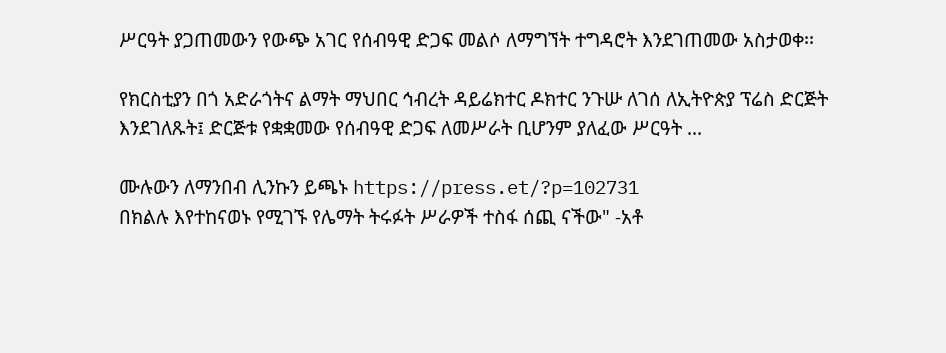ሥርዓት ያጋጠመውን የውጭ አገር የሰብዓዊ ድጋፍ መልሶ ለማግኘት ተግዳሮት እንደገጠመው አስታወቀ፡፡

የክርስቲያን በጎ አድራጎትና ልማት ማህበር ኅብረት ዳይሬክተር ዶክተር ንጉሡ ለገሰ ለኢትዮጵያ ፕሬስ ድርጅት እንደገለጹት፤ ድርጅቱ የቋቋመው የሰብዓዊ ድጋፍ ለመሥራት ቢሆንም ያለፈው ሥርዓት ...

ሙሉውን ለማንበብ ሊንኩን ይጫኑ https://press.et/?p=102731
በክልሉ እየተከናወኑ የሚገኙ የሌማት ትሩፉት ሥራዎች ተስፋ ሰጪ ናችው" -አቶ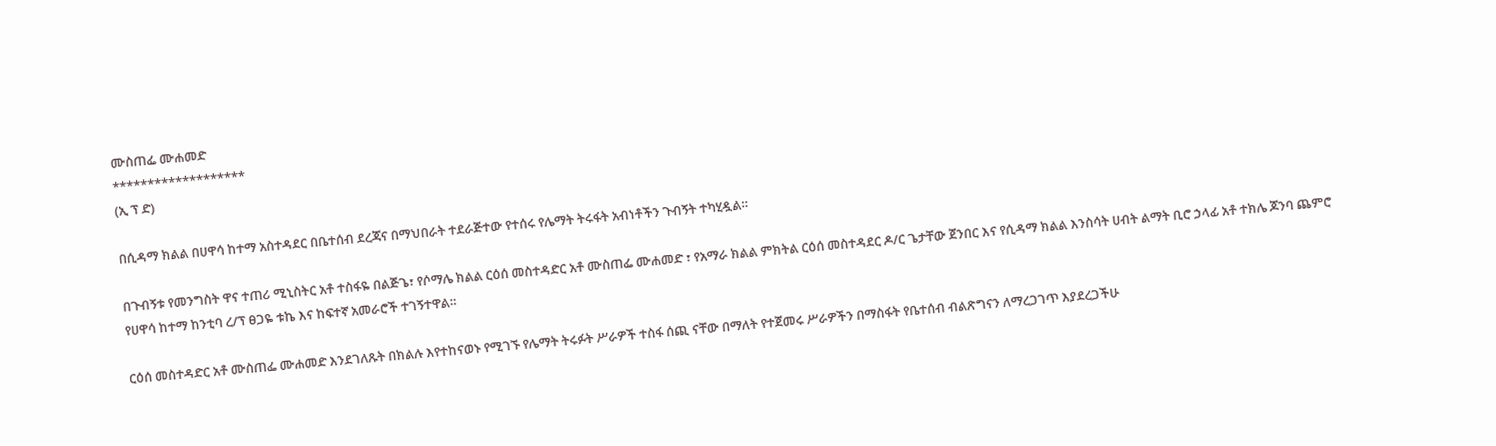ሙስጠፌ ሙሐመድ
*******************
(ኢ ፕ ድ)

በሲዳማ ክልል በሀዋሳ ከተማ አስተዳደር በቤተሰብ ደረጃና በማህበራት ተደራጅተው የተሰሩ የሌማት ትሩፋት አብነቶችን ጉብኝት ተካሂዷል።

በጉብኝቱ የመንግስት ዋና ተጠሪ ሚኒስትር አቶ ተስፋዬ በልጅጌ፣ የሶማሌ ክልል ርዕሰ መስተዳድር አቶ ሙስጠፌ ሙሐመድ ፣ የአማራ ክልል ምክትል ርዕሰ መስተዳደር ዶ/ር ጌታቸው ጀንበር እና የሲዳማ ክልል እንስሳት ሀብት ልማት ቢሮ ኃላፊ አቶ ተክሌ ጆንባ ጨምሮ የሀዋሳ ከተማ ከንቲባ ረ/ፕ ፀጋዬ ቱኬ እና ከፍተኛ አመራሮች ተገኝተዋል።

ርዕሰ መስተዳድር አቶ ሙስጠፌ ሙሐመድ እንደገለጹት በክልሉ እየተከናወኑ የሚገኙ የሌማት ትሩፉት ሥራዎች ተስፋ ሰጪ ናቸው በማለት የተጀመሩ ሥራዎችን በማስፋት የቤተሰብ ብልጽግናን ለማረጋገጥ እያደረጋችሁ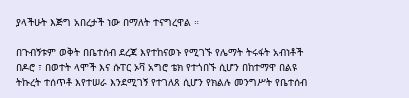ያላችሁት እጅግ አበረታች ነው በማለት ተናግረዋል ።

በጉብኝቱም ወቅት በቤተሰብ ደረጃ እየተከናወኑ የሚገኙ የሌማት ትሩፋት አብነቶች በዶሮ ፣ በወተት ላሞች እና ሱፐር ኦቫ አግሮ ቴክ የተጎበኙ ሲሆን በከተማዋ በልዩ ትኩረት ተሰጥቶ እየተሠራ እንደሚገኝ የተገለጸ ሲሆን የክልሉ መንግሥት የቤተሰብ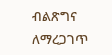ብልጽግና ለማረጋገጥ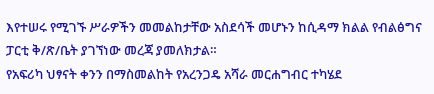እየተሠሩ የሚገኙ ሥራዎችን መመልከታቸው አስደሳች መሆኑን ከሲዳማ ክልል የብልፅግና ፓርቲ ቅ/ጽ/ቤት ያገኘነው መረጃ ያመለክታል።
የአፍሪካ ህፃናት ቀንን በማስመልከት የአረንጋዴ አሻራ መርሐግብር ተካሄደ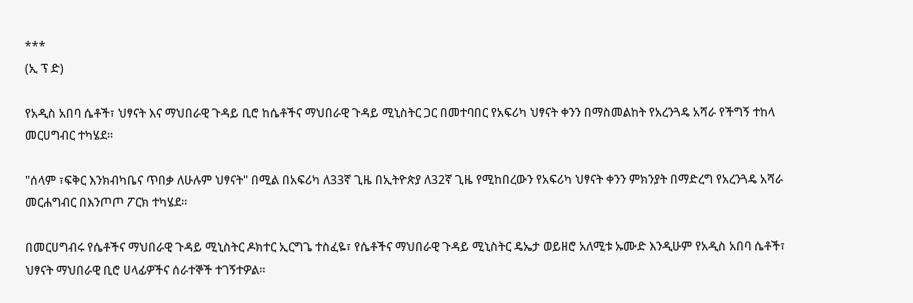***
(ኢ ፕ ድ)

የአዲስ አበባ ሴቶች፣ ህፃናት እና ማህበራዊ ጉዳይ ቢሮ ከሴቶችና ማህበራዊ ጉዳይ ሚኒስትር ጋር በመተባበር የአፍሪካ ህፃናት ቀንን በማስመልከት የአረንጓዴ አሻራ የችግኝ ተከላ መርሀግብር ተካሄደ።

"ሰላም ፣ፍቅር እንክብካቤና ጥበቃ ለሁሉም ህፃናት" በሚል በአፍሪካ ለ33ኛ ጊዜ በኢትዮጵያ ለ32ኛ ጊዜ የሚከበረውን የአፍሪካ ህፃናት ቀንን ምክንያት በማድረግ የአረንጓዴ አሻራ መርሐግብር በእንጦጦ ፖርክ ተካሄደ።

በመርሀግብሩ የሴቶችና ማህበራዊ ጉዳይ ሚኒስትር ዶክተር ኢርግጌ ተስፈዬ፣ የሴቶችና ማህበራዊ ጉዳይ ሚኒስትር ዴኤታ ወይዘሮ አለሚቱ ኡሙድ እንዲሁም የአዲስ አበባ ሴቶች፣ ህፃናት ማህበራዊ ቢሮ ሀላፊዎችና ሰራተኞች ተገኝተዎል።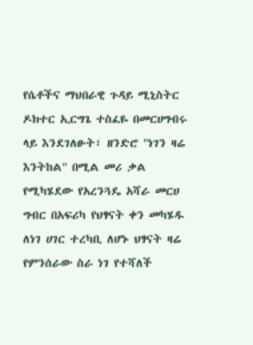የሴቶችና ማህበራዊ ጉዳይ ሚኒስትር ዶክተር ኢርግጌ ተስፈዬ በመርሀግብሩ ላይ እንደገለፁት፣ ዘንድሮ "ነገን ዛሬ እንትከል" በሚል መሪ ቃል የሚካሄደው የአረንጓዴ አሻራ መርሀ ግብር በአፍሪካ የህፃናት ቀን መካሄዱ ለነገ ሀገር ተረካቢ ለሆኑ ህፃናት ዛሬ የምንሰራው ስራ ነገ የተሻለች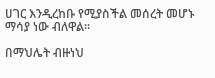ሀገር እንዲረከቡ የሚያስችል መሰረት መሆኑ ማሳያ ነው ብለዋል።

በማህሌት ብዙነህ